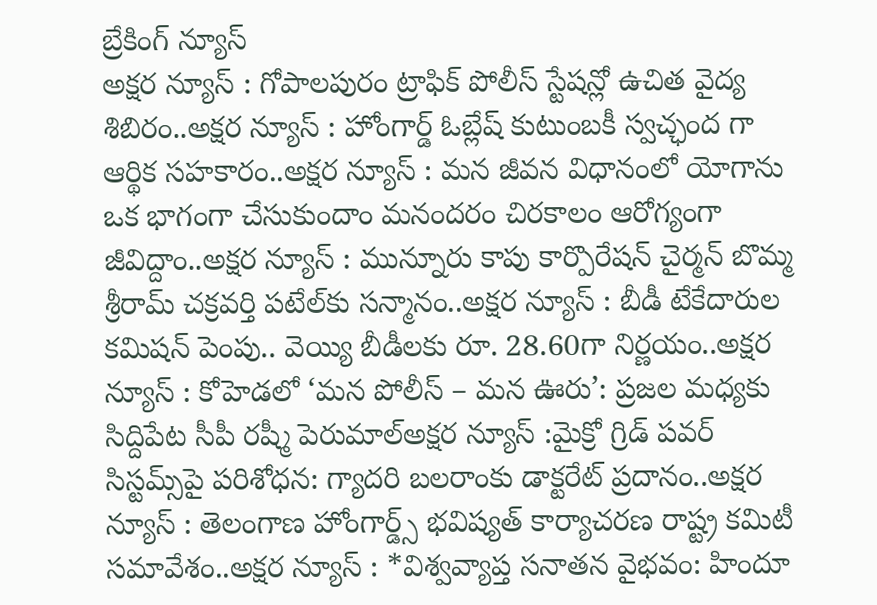బ్రేకింగ్ న్యూస్
అక్షర న్యూస్ : గోపాలపురం ట్రాఫిక్ పోలీస్ స్టేషన్లో ఉచిత వైద్య శిబిరం..అక్షర న్యూస్ : హోంగార్డ్ ఓబ్లేష్ కుటుంబకీ స్వచ్ఛంద గా ఆర్థిక సహకారం..అక్షర న్యూస్ : మన జీవన విధానంలో యోగాను ఒక భాగంగా చేసుకుందాం మనందరం చిరకాలం ఆరోగ్యంగా జీవిద్దాం..అక్షర న్యూస్ : మున్నూరు కాపు కార్పొరేషన్ చైర్మన్ బొమ్మ శ్రీరామ్ చక్రవర్తి పటేల్‌కు సన్మానం..అక్షర న్యూస్ : బీడీ టేకేదారుల కమిషన్ పెంపు.. వెయ్యి బీడీలకు రూ. 28.60గా నిర్ణయం..అక్షర న్యూస్ : కోహెడలో ‘మన పోలీస్ – మన ఊరు’: ప్రజల మధ్యకు సిద్దిపేట సీపీ రష్మీ పెరుమాల్అక్షర న్యూస్ :మైక్రో గ్రిడ్ పవర్ సిస్టమ్స్‌పై పరిశోధన: గ్యాదరి బలరాంకు డాక్టరేట్ ప్రదానం..అక్షర న్యూస్ : తెలంగాణ హోంగార్డ్స్ భవిష్యత్ కార్యాచరణ రాష్ట్ర కమిటీ సమావేశం..అక్షర న్యూస్ : *విశ్వవ్యాప్త సనాతన వైభవం: హిందూ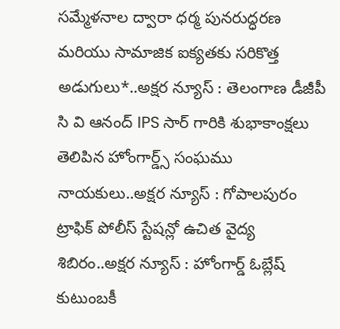సమ్మేళనాల ద్వారా ధర్మ పునరుద్ధరణ మరియు సామాజిక ఐక్యతకు సరికొత్త అడుగులు*..అక్షర న్యూస్ : తెలంగాణ డీజీపీ సి వి ఆనంద్ IPS సార్ గారికి శుభాకాంక్షలు తెలిపిన హోంగార్డ్స్ సంఘము నాయకులు..అక్షర న్యూస్ : గోపాలపురం ట్రాఫిక్ పోలీస్ స్టేషన్లో ఉచిత వైద్య శిబిరం..అక్షర న్యూస్ : హోంగార్డ్ ఓబ్లేష్ కుటుంబకీ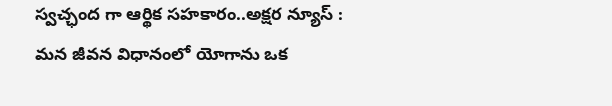స్వచ్ఛంద గా ఆర్థిక సహకారం..అక్షర న్యూస్ : మన జీవన విధానంలో యోగాను ఒక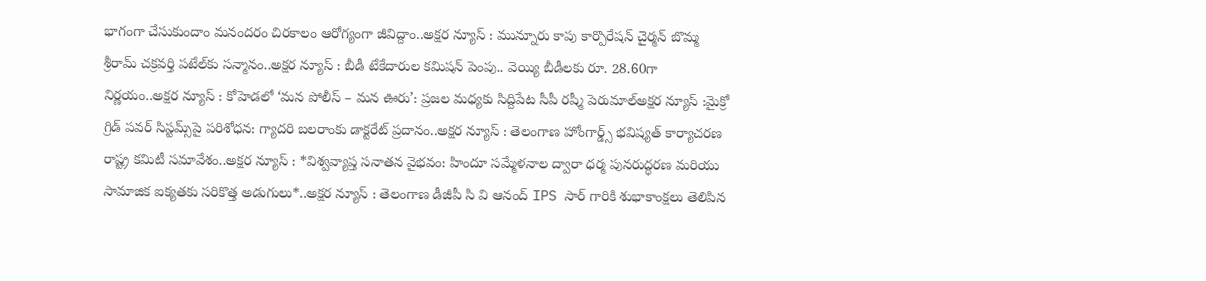భాగంగా చేసుకుందాం మనందరం చిరకాలం ఆరోగ్యంగా జీవిద్దాం..అక్షర న్యూస్ : మున్నూరు కాపు కార్పొరేషన్ చైర్మన్ బొమ్మ శ్రీరామ్ చక్రవర్తి పటేల్‌కు సన్మానం..అక్షర న్యూస్ : బీడీ టేకేదారుల కమిషన్ పెంపు.. వెయ్యి బీడీలకు రూ. 28.60గా నిర్ణయం..అక్షర న్యూస్ : కోహెడలో ‘మన పోలీస్ – మన ఊరు’: ప్రజల మధ్యకు సిద్దిపేట సీపీ రష్మీ పెరుమాల్అక్షర న్యూస్ :మైక్రో గ్రిడ్ పవర్ సిస్టమ్స్‌పై పరిశోధన: గ్యాదరి బలరాంకు డాక్టరేట్ ప్రదానం..అక్షర న్యూస్ : తెలంగాణ హోంగార్డ్స్ భవిష్యత్ కార్యాచరణ రాష్ట్ర కమిటీ సమావేశం..అక్షర న్యూస్ : *విశ్వవ్యాప్త సనాతన వైభవం: హిందూ సమ్మేళనాల ద్వారా ధర్మ పునరుద్ధరణ మరియు సామాజిక ఐక్యతకు సరికొత్త అడుగులు*..అక్షర న్యూస్ : తెలంగాణ డీజీపీ సి వి ఆనంద్ IPS సార్ గారికి శుభాకాంక్షలు తెలిపిన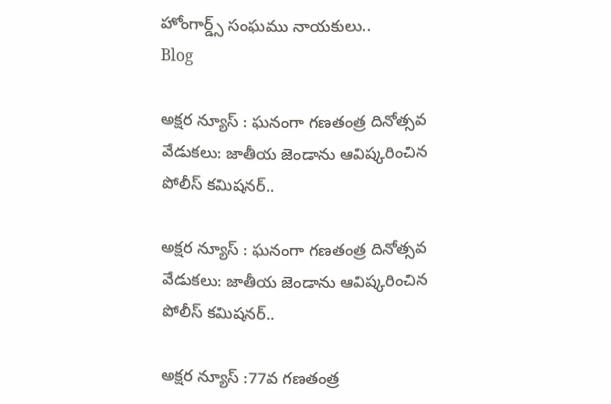హోంగార్డ్స్ సంఘము నాయకులు..
Blog

అక్షర న్యూస్ : ఘనంగా గణతంత్ర దినోత్సవ వేడుకలు: జాతీయ జెండాను ఆవిష్కరించిన పోలీస్ కమిషనర్..

అక్షర న్యూస్ : ఘనంగా గణతంత్ర దినోత్సవ వేడుకలు: జాతీయ జెండాను ఆవిష్కరించిన పోలీస్ కమిషనర్..

అక్షర న్యూస్ :77వ గణతంత్ర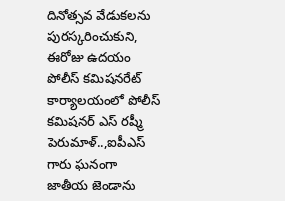దినోత్సవ వేడుకలను పురస్కరించుకుని, ఈరోజు ఉదయం పోలీస్ కమిషనరేట్ కార్యాలయంలో పోలీస్ కమిషనర్ ఎస్ రష్మీ పెరుమాళ్..,ఐపీఎస్ గారు ఘనంగా జాతీయ జెండాను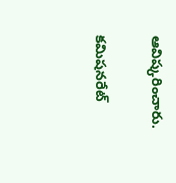ఆవిష్కరించారు.

కమిషనరేట్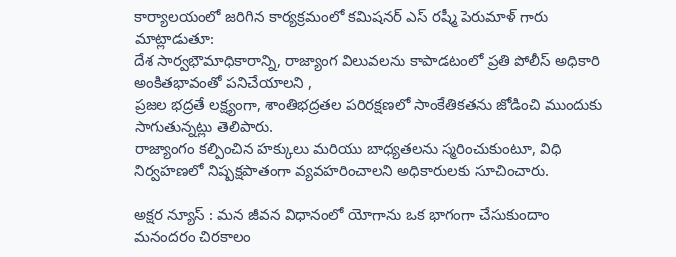కార్యాలయంలో జరిగిన కార్యక్రమంలో కమిషనర్ ఎస్ రష్మీ పెరుమాళ్ గారు మాట్లాడుతూ:
దేశ సార్వభౌమాధికారాన్ని, రాజ్యాంగ విలువలను కాపాడటంలో ప్రతి పోలీస్ అధికారి అంకితభావంతో పనిచేయాలని ,
ప్రజల భద్రతే లక్ష్యంగా, శాంతిభద్రతల పరిరక్షణలో సాంకేతికతను జోడించి ముందుకు సాగుతున్నట్లు తెలిపారు.
రాజ్యాంగం కల్పించిన హక్కులు మరియు బాధ్యతలను స్మరించుకుంటూ, విధి నిర్వహణలో నిష్పక్షపాతంగా వ్యవహరించాలని అధికారులకు సూచించారు.

అక్షర న్యూస్ : మన జీవన విధానంలో యోగాను ఒక భాగంగా చేసుకుందాం మనందరం చిరకాలం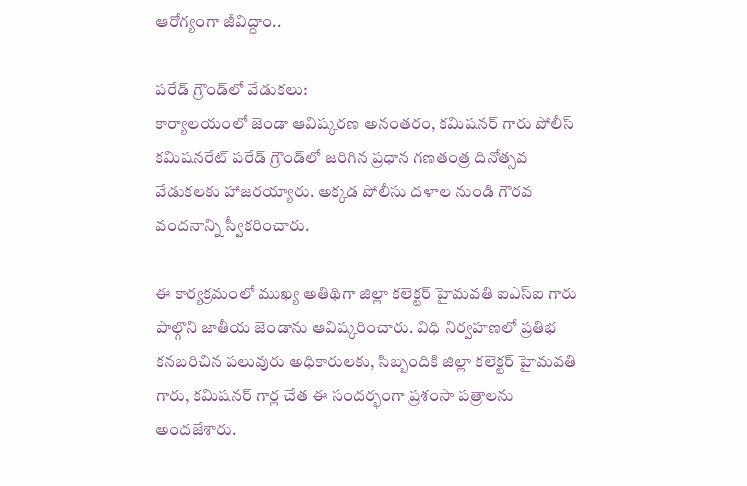ఆరోగ్యంగా జీవిద్దాం..

పరేడ్ గ్రౌండ్‌లో వేడుకలు:
కార్యాలయంలో జెండా ఆవిష్కరణ అనంతరం, కమిషనర్ గారు పోలీస్ కమిషనరేట్ పరేడ్ గ్రౌండ్‌లో జరిగిన ప్రధాన గణతంత్ర దినోత్సవ వేడుకలకు హాజరయ్యారు. అక్కడ పోలీసు దళాల నుండి గౌరవ వందనాన్ని స్వీకరించారు.

ఈ కార్యక్రమంలో ముఖ్య అతిథిగా జిల్లా కలెక్టర్ హైమవతి ఐఎస్ఐ గారు పాల్గొని జాతీయ జెండాను ఆవిష్కరించారు. విధి నిర్వహణలో ప్రతిభ కనబరిచిన పలువురు అధికారులకు, సిబ్బందికి జిల్లా కలెక్టర్ హైమవతి గారు, కమిషనర్ గార్ల చేత ఈ సందర్భంగా ప్రశంసా పత్రాలను అందజేశారు.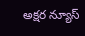అక్షర న్యూస్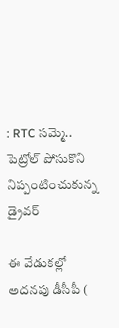: RTC సమ్మె.. పెట్రోల్ పోసుకొని నిప్పంటించుకున్న డ్రైవర్

ఈ వేడుకల్లో అదనపు డీసీపీ (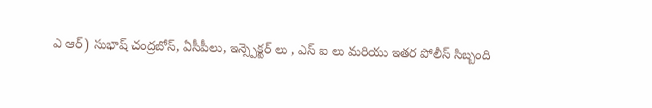ఎ ఆర్) సుభాష్ చంద్రబోస్, ఏసీపీలు, ఇన్స్పెక్టర్ లు , ఎస్ ఐ లు మరియు ఇతర పోలీస్ సిబ్బంది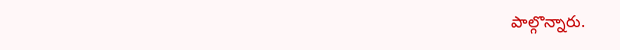పాల్గొన్నారు.